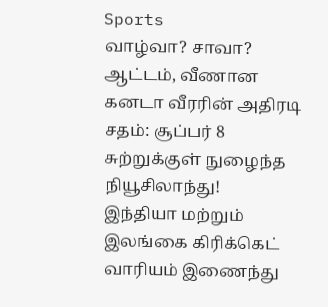Sports
வாழ்வா? சாவா? ஆட்டம், வீணான கனடா வீரரின் அதிரடி சதம்: சூப்பர் 8 சுற்றுக்குள் நுழைந்த நியூசிலாந்து!
இந்தியா மற்றும் இலங்கை கிரிக்கெட் வாரியம் இணைந்து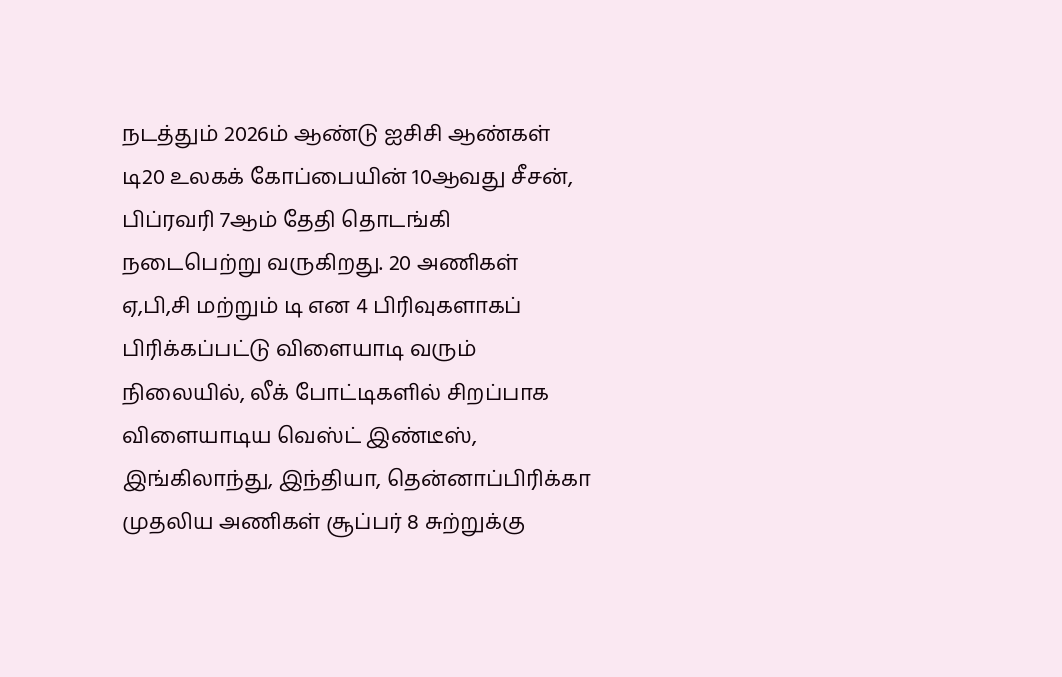நடத்தும் 2026ம் ஆண்டு ஐசிசி ஆண்கள் டி20 உலகக் கோப்பையின் 10ஆவது சீசன், பிப்ரவரி 7ஆம் தேதி தொடங்கி நடைபெற்று வருகிறது. 20 அணிகள் ஏ,பி,சி மற்றும் டி என 4 பிரிவுகளாகப் பிரிக்கப்பட்டு விளையாடி வரும் நிலையில், லீக் போட்டிகளில் சிறப்பாக விளையாடிய வெஸ்ட் இண்டீஸ், இங்கிலாந்து, இந்தியா, தென்னாப்பிரிக்கா முதலிய அணிகள் சூப்பர் 8 சுற்றுக்கு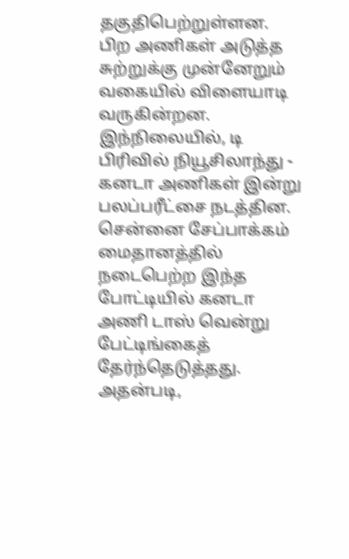தகுதிபெற்றுள்ளன. பிற அணிகள் அடுத்த சுற்றுக்கு முன்னேறும் வகையில் விளையாடி வருகின்றன.
இந்நிலையில், டி பிரிவில் நியூசிலாந்து - கனடா அணிகள் இன்று பலப்பரீட்சை நடத்தின. சென்னை சேப்பாக்கம் மைதானத்தில் நடைபெற்ற இந்த போட்டியில் கனடா அணி டாஸ் வென்று பேட்டிங்கைத் தேர்ந்தெடுத்தது.
அதன்படி,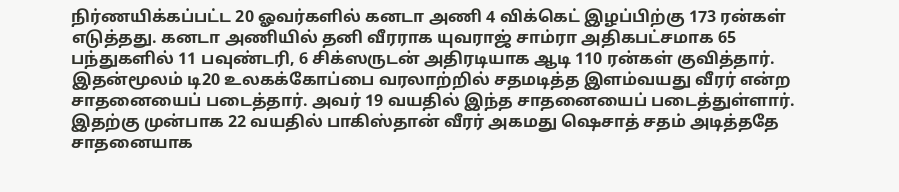நிர்ணயிக்கப்பட்ட 20 ஓவர்களில் கனடா அணி 4 விக்கெட் இழப்பிற்கு 173 ரன்கள் எடுத்தது. கனடா அணியில் தனி வீரராக யுவராஜ் சாம்ரா அதிகபட்சமாக 65 பந்துகளில் 11 பவுண்டரி, 6 சிக்ஸருடன் அதிரடியாக ஆடி 110 ரன்கள் குவித்தார்.
இதன்மூலம் டி20 உலகக்கோப்பை வரலாற்றில் சதமடித்த இளம்வயது வீரர் என்ற சாதனையைப் படைத்தார். அவர் 19 வயதில் இந்த சாதனையைப் படைத்துள்ளார். இதற்கு முன்பாக 22 வயதில் பாகிஸ்தான் வீரர் அகமது ஷெசாத் சதம் அடித்ததே சாதனையாக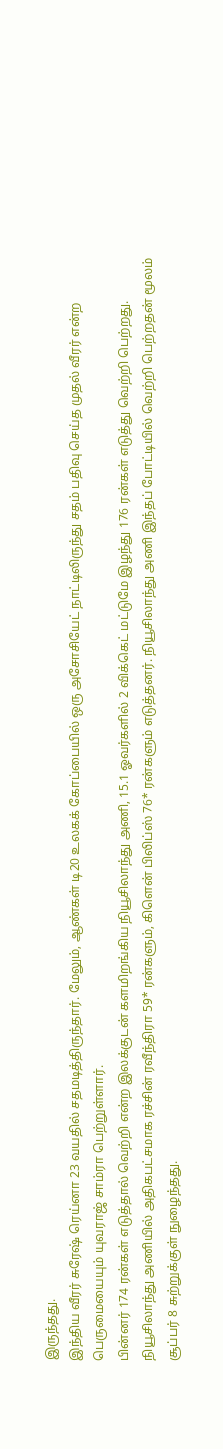இருந்தது.
இந்திய வீரர் சுரேஷ் ரெய்னா 23 வயதில் சதமடித்திருந்தார். மேலும், ஆண்கள் டி20 உலகக் கோப்பையில் ஒரு அசோசியேட் நாட்டிலிருந்து சதம் பதிவு செய்த முதல் வீரர் என்ற பெருமையையும் யுவராஜ் சாம்ரா பெற்றுள்ளார்.
பின்னர் 174 ரன்கள் எடுத்தால் வெற்றி என்ற இலக்குடன் களமிறங்கிய நியூசிலாந்து அணி, 15.1 ஓவர்களில் 2 விக்கெட் மட்டுமே இழந்து 176 ரன்கள் எடுத்து வெற்றி பெற்றது. நியூசிலாந்து அணியில் அதிகபட்சமாக ரச்சின் ரவீந்திரா 59* ரன்களும், கிளென் பிலிப்ஸ் 76* ரன்களும் எடுத்தனர். நியூசிலாந்து அணி இந்தப் போட்டியில் வெற்றி பெற்றதன் மூலம் சூப்பர் 8 சுற்றுக்குள் நுழைந்தது.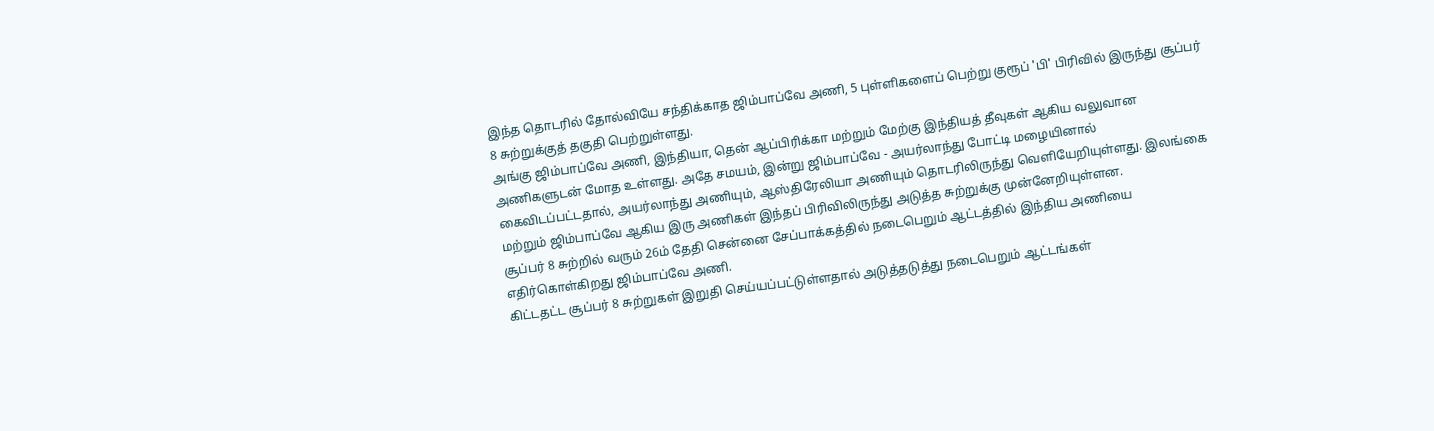இந்த தொடரில் தோல்வியே சந்திக்காத ஜிம்பாப்வே அணி, 5 புள்ளிகளைப் பெற்று குரூப் 'பி' பிரிவில் இருந்து சூப்பர் 8 சுற்றுக்குத் தகுதி பெற்றுள்ளது.
அங்கு ஜிம்பாப்வே அணி, இந்தியா, தென் ஆப்பிரிக்கா மற்றும் மேற்கு இந்தியத் தீவுகள் ஆகிய வலுவான அணிகளுடன் மோத உள்ளது. அதே சமயம், இன்று ஜிம்பாப்வே - அயர்லாந்து போட்டி மழையினால் கைவிடப்பட்டதால், அயர்லாந்து அணியும், ஆஸ்திரேலியா அணியும் தொடரிலிருந்து வெளியேறியுள்ளது. இலங்கை மற்றும் ஜிம்பாப்வே ஆகிய இரு அணிகள் இந்தப் பிரிவிலிருந்து அடுத்த சுற்றுக்கு முன்னேறியுள்ளன.
சூப்பர் 8 சுற்றில் வரும் 26ம் தேதி சென்னை சேப்பாக்கத்தில் நடைபெறும் ஆட்டத்தில் இந்திய அணியை எதிர்கொள்கிறது ஜிம்பாப்வே அணி.
கிட்டதட்ட சூப்பர் 8 சுற்றுகள் இறுதி செய்யப்பட்டுள்ளதால் அடுத்தடுத்து நடைபெறும் ஆட்டங்கள்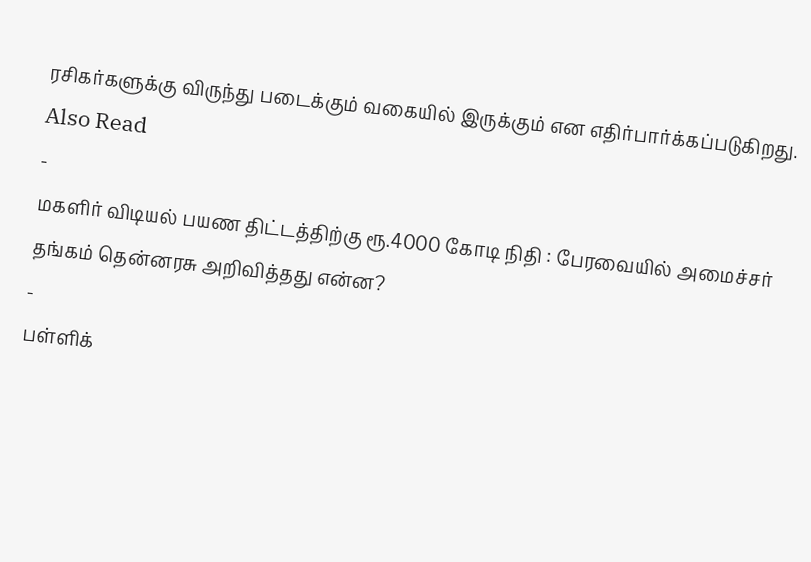ரசிகர்களுக்கு விருந்து படைக்கும் வகையில் இருக்கும் என எதிர்பார்க்கப்படுகிறது.
Also Read
-
மகளிர் விடியல் பயண திட்டத்திற்கு ரூ.4000 கோடி நிதி : பேரவையில் அமைச்சர் தங்கம் தென்னரசு அறிவித்தது என்ன?
-
பள்ளிக்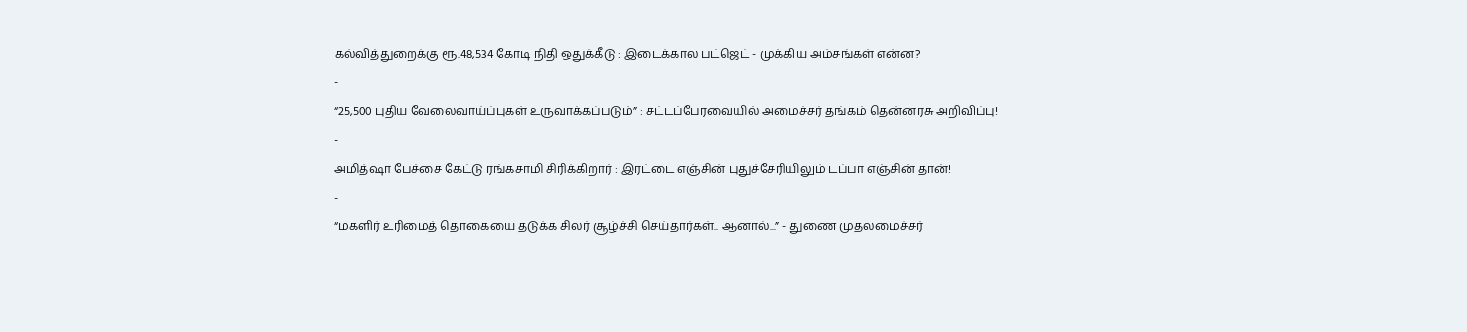கல்வித்துறைக்கு ரூ.48,534 கோடி நிதி ஒதுக்கீடு : இடைக்கால பட்ஜெட் - முக்கிய அம்சங்கள் என்ன?
-
“25,500 புதிய வேலைவாய்ப்புகள் உருவாக்கப்படும்” : சட்டப்பேரவையில் அமைச்சர் தங்கம் தென்னரசு அறிவிப்பு!
-
அமித்ஷா பேச்சை கேட்டு ரங்கசாமி சிரிக்கிறார் : இரட்டை எஞ்சின் புதுச்சேரியிலும் டப்பா எஞ்சின் தான்!
-
“மகளிர் உரிமைத் தொகையை தடுக்க சிலர் சூழ்ச்சி செய்தார்கள்.. ஆனால்...” - துணை முதலமைச்சர்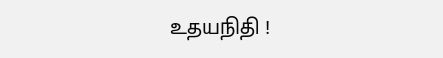உதயநிதி !